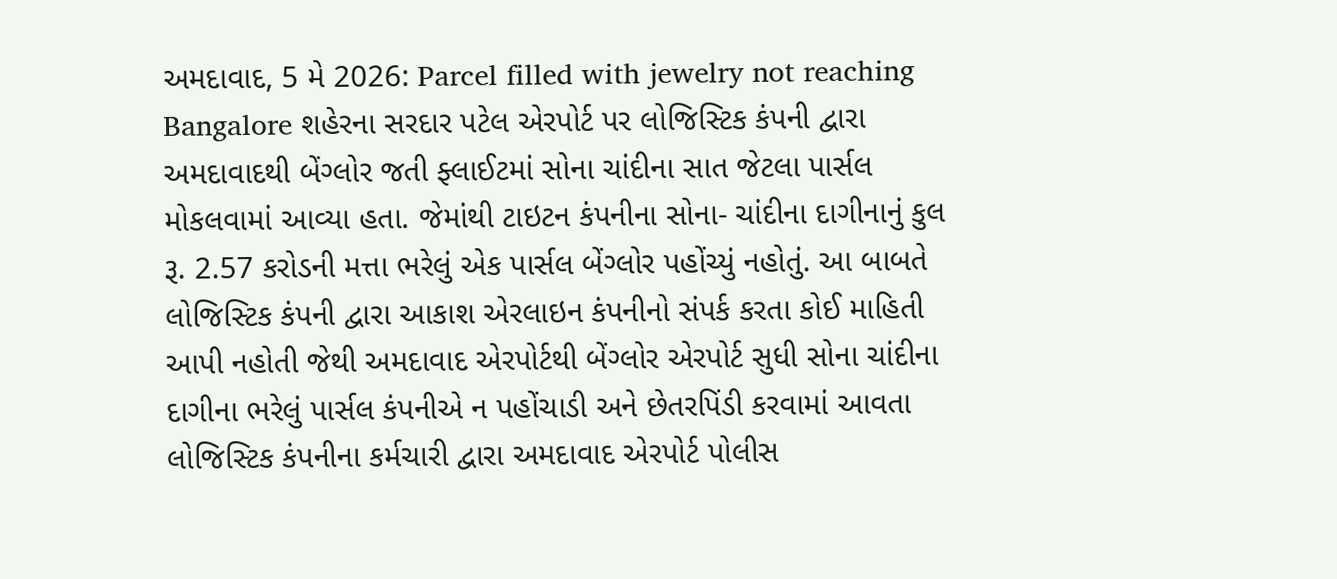અમદાવાદ, 5 મે 2026: Parcel filled with jewelry not reaching Bangalore શહેરના સરદાર પટેલ એરપોર્ટ પર લોજિસ્ટિક કંપની દ્વારા અમદાવાદથી બેંગ્લોર જતી ફ્લાઈટમાં સોના ચાંદીના સાત જેટલા પાર્સલ મોકલવામાં આવ્યા હતા. જેમાંથી ટાઇટન કંપનીના સોના- ચાંદીના દાગીનાનું કુલ રૂ. 2.57 કરોડની મત્તા ભરેલું એક પાર્સલ બેંગ્લોર પહોંચ્યું નહોતું. આ બાબતે લોજિસ્ટિક કંપની દ્વારા આકાશ એરલાઇન કંપનીનો સંપર્ક કરતા કોઈ માહિતી આપી નહોતી જેથી અમદાવાદ એરપોર્ટથી બેંગ્લોર એરપોર્ટ સુધી સોના ચાંદીના દાગીના ભરેલું પાર્સલ કંપનીએ ન પહોંચાડી અને છેતરપિંડી કરવામાં આવતા લોજિસ્ટિક કંપનીના કર્મચારી દ્વારા અમદાવાદ એરપોર્ટ પોલીસ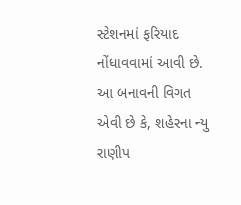સ્ટેશનમાં ફરિયાદ નોંધાવવામાં આવી છે.
આ બનાવની વિગત એવી છે કે, શહેરના ન્યુ રાણીપ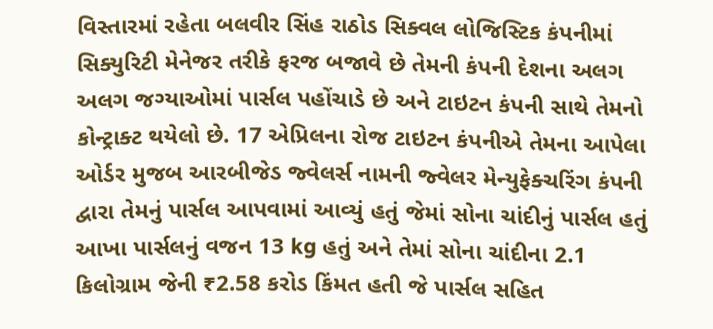વિસ્તારમાં રહેતા બલવીર સિંહ રાઠોડ સિક્વલ લોજિસ્ટિક કંપનીમાં સિક્યુરિટી મેનેજર તરીકે ફરજ બજાવે છે તેમની કંપની દેશના અલગ અલગ જગ્યાઓમાં પાર્સલ પહોંચાડે છે અને ટાઇટન કંપની સાથે તેમનો કોન્ટ્રાક્ટ થયેલો છે. 17 એપ્રિલના રોજ ટાઇટન કંપનીએ તેમના આપેલા ઓર્ડર મુજબ આરબીજેડ જ્વેલર્સ નામની જ્વેલર મેન્યુફેક્ચરિંગ કંપની દ્વારા તેમનું પાર્સલ આપવામાં આવ્યું હતું જેમાં સોના ચાંદીનું પાર્સલ હતું આખા પાર્સલનું વજન 13 kg હતું અને તેમાં સોના ચાંદીના 2.1 કિલોગ્રામ જેની ₹2.58 કરોડ કિંમત હતી જે પાર્સલ સહિત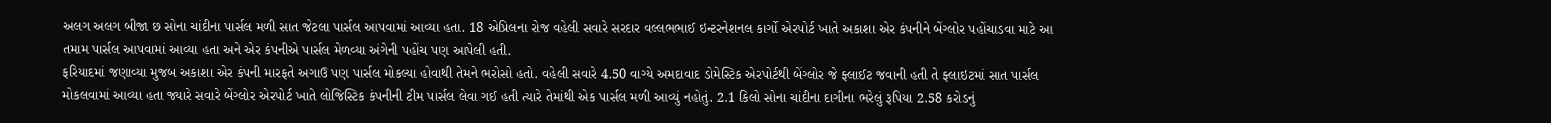અલગ અલગ બીજા છ સોના ચાંદીના પાર્સલ મળી સાત જેટલા પાર્સલ આપવામાં આવ્યા હતા. 18 એપ્રિલના રોજ વહેલી સવારે સરદાર વલ્લભભાઈ ઇન્ટરનેશનલ કાર્ગો એરપોર્ટ ખાતે અકાશા એર કંપનીને બેંગ્લોર પહોંચાડવા માટે આ તમામ પાર્સલ આપવામાં આવ્યા હતા અને એર કંપનીએ પાર્સલ મેળવ્યા અંગેની પહોંચ પણ આપેલી હતી.
ફરિયાદમાં જણાવ્યા મુજબ અકાશા એર કંપની મારફતે અગાઉ પણ પાર્સલ મોકલ્યા હોવાથી તેમને ભરોસો હતો. વહેલી સવારે 4.50 વાગ્યે અમદાવાદ ડોમેસ્ટિક એરપોર્ટથી બેંગ્લોર જે ફ્લાઈટ જવાની હતી તે ફ્લાઇટમાં સાત પાર્સલ મોકલવામાં આવ્યા હતા જ્યારે સવારે બેંગ્લોર એરપોર્ટ ખાતે લોજિસ્ટિક કંપનીની ટીમ પાર્સલ લેવા ગઈ હતી ત્યારે તેમાંથી એક પાર્સલ મળી આવ્યું નહોતું. 2.1 કિલો સોના ચાંદીના દાગીના ભરેલું રૂપિયા 2.58 કરોડનું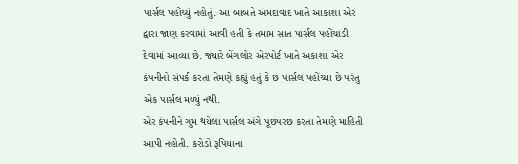પાર્સલ પહોંચ્યું નહોતું. આ બાબતે અમદાવાદ ખાતે આકાશા એર દ્વારા જાણ કરવામાં આવી હતી કે તમામ સાત પાર્સલ પહોંચાડી દેવામાં આવ્યા છે. જ્યારે બેંગલોર એરપોર્ટ ખાતે અકાશા એર કંપનીનો સંપર્ક કરતા તેમણે કહ્યું હતું કે છ પાર્સલ પહોંચ્યા છે પરંતુ એક પાર્સલ મળ્યું નથી.
એર કંપનીને ગુમ થયેલા પાર્સલ અંગે પૂછપરછ કરતા તેમણે માહિતી આપી નહોતી. કરોડો રૂપિયાના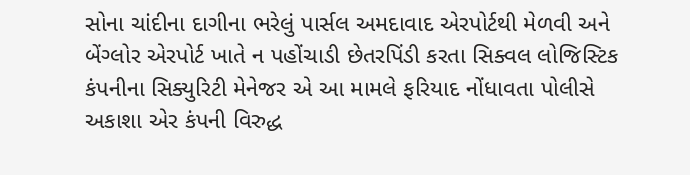સોના ચાંદીના દાગીના ભરેલું પાર્સલ અમદાવાદ એરપોર્ટથી મેળવી અને બેંગ્લોર એરપોર્ટ ખાતે ન પહોંચાડી છેતરપિંડી કરતા સિક્વલ લોજિસ્ટિક કંપનીના સિક્યુરિટી મેનેજર એ આ મામલે ફરિયાદ નોંધાવતા પોલીસે અકાશા એર કંપની વિરુદ્ધ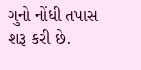ગુનો નોંધી તપાસ શરૂ કરી છે.